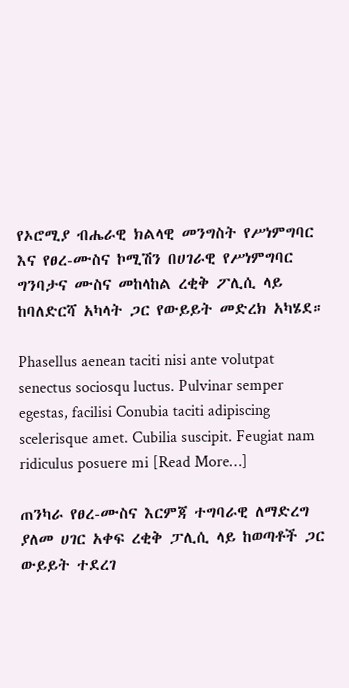የኦሮሚያ ብሔራዊ ክልላዊ መንግስት የሥነምግባር እና የፀረ-ሙስና ኮሚሽን በሀገራዊ የሥነምግባር ግንባታና ሙስና መከላከል ረቂቅ ፖሊሲ ላይ ከባለድርሻ አካላት ጋር የውይይት መድረክ አካሄደ።

Phasellus aenean taciti nisi ante volutpat senectus sociosqu luctus. Pulvinar semper egestas, facilisi Conubia taciti adipiscing scelerisque amet. Cubilia suscipit. Feugiat nam ridiculus posuere mi [Read More…]

ጠንካራ የፀረ-ሙስና እርምጃ ተግባራዊ ለማድረግ ያለመ ሀገር አቀፍ ረቂቅ ፓሊሲ ላይ ከወጣቶች ጋር ውይይት ተደረገ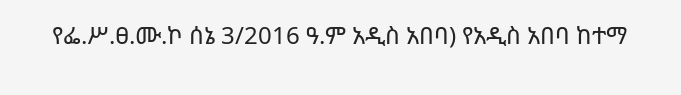የፌ.ሥ.ፀ.ሙ.ኮ ሰኔ 3/2016 ዓ.ም አዲስ አበባ) የአዲስ አበባ ከተማ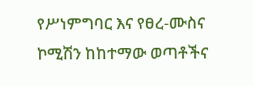የሥነምግባር እና የፀረ-ሙስና ኮሚሽን ከከተማው ወጣቶችና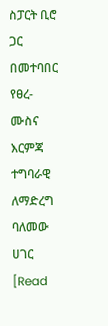ስፓርት ቢሮ ጋር በመተባበር የፀረ-ሙስና እርምጃ ተግባራዊ ለማድረግ ባለመው ሀገር [Read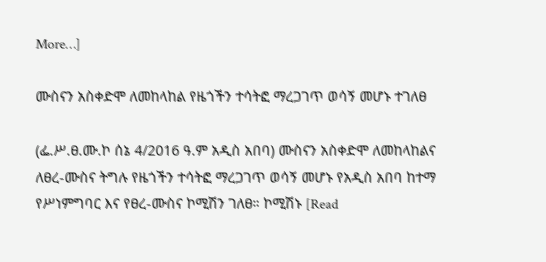More…]

ሙስናን አስቀድሞ ለመከላከል የዜጎችን ተሳትፎ ማረጋገጥ ወሳኝ መሆኑ ተገለፀ

(ፌ.ሥ.ፀ.ሙ.ኮ ሰኔ 4/2016 ዓ.ም አዲስ አበባ) ሙስናን አስቀድሞ ለመከላከልና ለፀረ-ሙስና ትግሉ የዜጎችን ተሳትፎ ማረጋገጥ ወሳኝ መሆኑ የአዲስ አበባ ከተማ የሥነምግባር እና የፀረ-ሙስና ኮሚሽን ገለፀ። ኮሚሽኑ [Read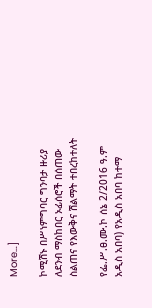More…]

ኮሚሽኑ በሥነምግባር ግንባታ ዙሪያ ለደንብ ማስከበር ኦፊሰሮች በሰጠው ስልጠና የእውቅና ሽልማት ተበረከተለት

የፌ.ሥ.ፀ.ሙ.ኮ ሰኔ 2/2016 ዓ.ም አዲስ አበባ) የአዲስ አበባ ከተማ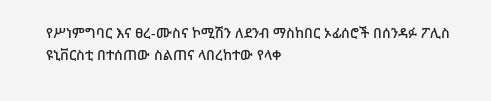የሥነምግባር እና ፀረ-ሙስና ኮሚሽን ለደንብ ማስከበር ኦፊሰሮች በሰንዳፉ ፖሊስ ዩኒቨርስቲ በተሰጠው ስልጠና ላበረከተው የላቀ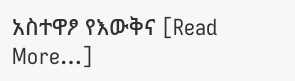አስተዋፆ የእውቅና [Read More…]